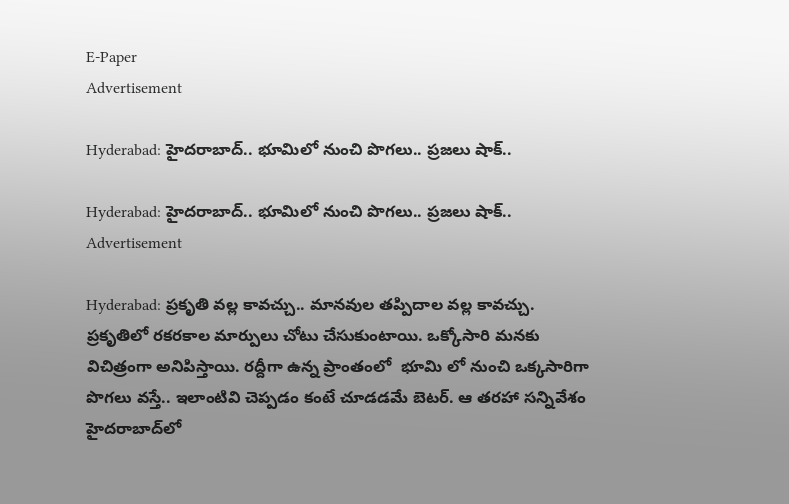E-Paper
Advertisement

Hyderabad: హైదరాబాద్.. భూమిలో నుంచి పొగలు.. ప్రజలు షాక్..

Hyderabad: హైదరాబాద్.. భూమిలో నుంచి పొగలు.. ప్రజలు షాక్..
Advertisement

Hyderabad: ప్రకృతి వల్ల కావచ్చు.. మానవుల తప్పిదాల వల్ల కావచ్చు. ప్రకృతిలో రకరకాల మార్పులు చోటు చేసుకుంటాయి. ఒక్కోసారి మనకు విచిత్రంగా అనిపిస్తాయి. రద్దీగా ఉన్న ప్రాంతంలో  భూమి లో నుంచి ఒక్కసారిగా పొగలు వస్తే.. ఇలాంటివి చెప్పడం కంటే చూడడమే బెటర్. ఆ తరహా సన్నివేశం హైదరాబాద్‌లో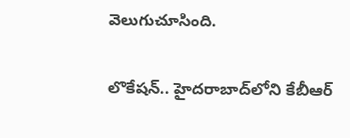వెలుగుచూసింది.

లొకేషన్.. హైదరాబాద్‌లోని కేబీఆర్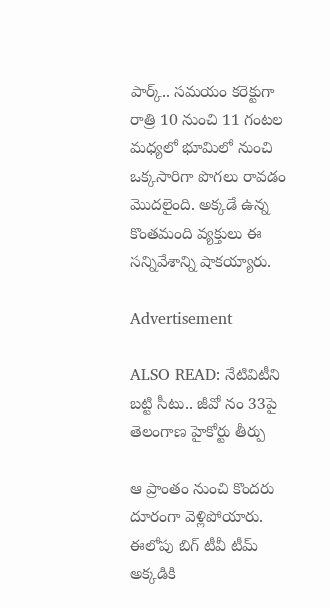పార్క్.. సమయం కరెక్టుగా రాత్రి 10 నుంచి 11 గంటల మధ్యలో భూమిలో నుంచి ఒక్కసారిగా పొగలు రావడం మొదలైంది. అక్కడే ఉన్న కొంతమంది వ్యక్తులు ఈ సన్నివేశాన్ని షాకయ్యారు.

Advertisement

ALSO READ: నేటివిటీని బట్టి సీటు.. జీవో నం 33పై తెలంగాణ హైకోర్టు తీర్పు

ఆ ప్రాంతం నుంచి కొందరు దూరంగా వెళ్లిపోయారు. ఈలోపు బిగ్ టీవీ టీమ్ అక్కడికి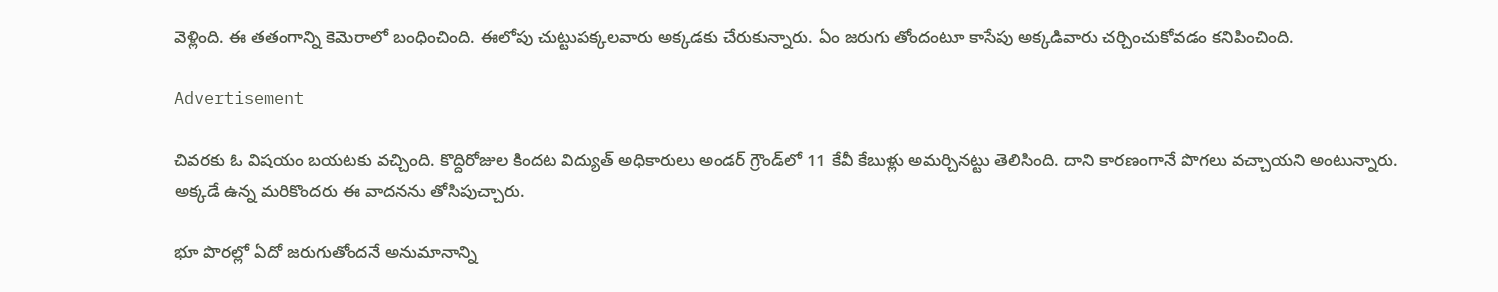వెళ్లింది. ఈ తతంగాన్ని కెమెరాలో బంధించింది. ఈలోపు చుట్టుపక్కలవారు అక్కడకు చేరుకున్నారు. ఏం జరుగు తోందంటూ కాసేపు అక్కడివారు చర్చించుకోవడం కనిపించింది.

Advertisement

చివరకు ఓ విషయం బయటకు వచ్చింది. కొద్దిరోజుల కిందట విద్యుత్ అధికారులు అండర్ గ్రౌండ్‌లో 11 కేవీ కేబుళ్లు అమర్చినట్టు తెలిసింది. దాని కారణంగానే పొగలు వచ్చాయని అంటున్నారు. అక్కడే ఉన్న మరికొందరు ఈ వాదనను తోసిపుచ్చారు.

భూ పొరల్లో ఏదో జరుగుతోందనే అనుమానాన్ని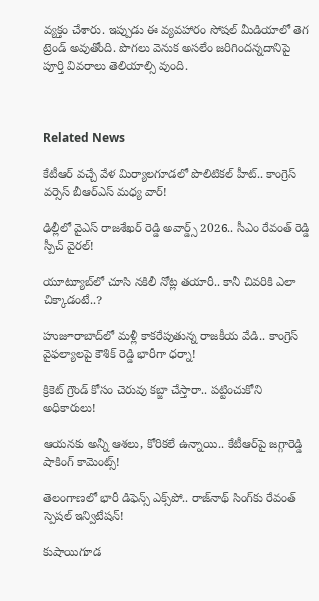వ్యక్తం చేశారు. ఇప్పుడు ఈ వ్యవహారం సోషల్ మీడియాలో తెగ ట్రెండ్ అవుతోంది. పొగలు వెనుక అసలేం జరిగిందన్నదానిపై పూర్తి వివరాలు తెలియాల్సి వుంది.



Related News

కేటీఆర్ వచ్చే వేళ మిర్యాలగూడలో పొలిటికల్ హీట్.. కాంగ్రెస్ వర్సెస్ బీఆర్ఎస్ మధ్య వార్!

ఢిల్లీలో వైఎస్ రాజశేఖర్ రెడ్డి అవార్డ్స్ 2026.. సీఎం రేవంత్ రెడ్డి స్పీచ్ వైరల్!

యూట్యూబ్‌లో చూసి నకిలీ నోట్ల తయారీ.. కానీ చివరికి ఎలా చిక్కాడంటే..?

హుజూరాబాద్‌లో మళ్లీ కాకరేపుతున్న రాజకీయ వేడి.. కాంగ్రెస్ వైఫల్యాలపై కౌశిక్ రెడ్డి భారీగా ధర్నా!

క్రికెట్ గ్రౌండ్ కోసం చెరువు కబ్జా చేస్తారా.. పట్టించుకోని అధికారులు!

ఆయనకు అన్నీ ఆశలు, కోరికలే ఉన్నాయి.. కేటీఆర్‌పై జగ్గారెడ్డి షాకింగ్ కామెంట్స్!

తెలంగాణలో భారీ డిఫెన్స్ ఎక్స్‌పో.. రాజ్‌నాథ్ సింగ్‌కు రేవంత్ స్పెషల్ ఇన్విటేషన్!

కుషాయిగూడ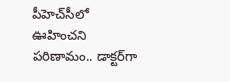పీహెచ్‌సీలో ఊహించని పరిణామం.. డాక్టర్‌గా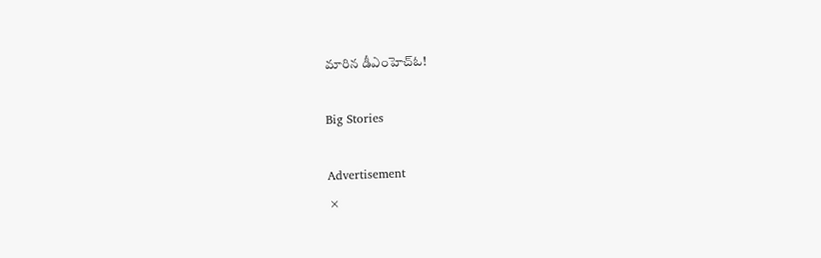మారిన డీఎంహెచ్‌ఓ!

Big Stories

Advertisement
×